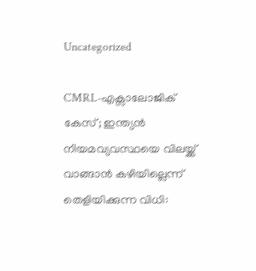Uncategorized

CMRL-എക്സാലോജിക് കേസ്; ഇന്ത്യൻ നിയമവ്യവസ്ഥയെ വിലയ്ക്ക് വാങ്ങാൻ കഴിയില്ലെന്ന് തെളിയിക്കുന്ന വിധി: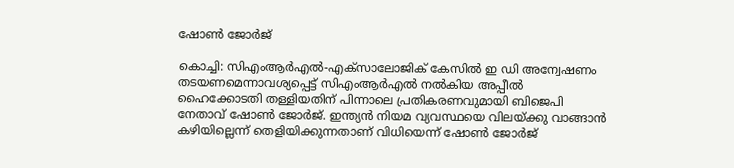ഷോൺ ജോർജ്

കൊച്ചി: സിഎംആര്‍എല്‍-എക്സാലോജിക് കേസില്‍ ഇ ഡി അന്വേഷണം തടയണമെന്നാവശ്യപ്പെട്ട് സിഎംആര്‍എല്‍ നല്‍കിയ അപ്പീല്‍ ഹൈക്കോടതി തള്ളിയതിന് പിന്നാലെ പ്രതികരണവുമായി ബിജെപി നേതാവ് ഷോണ്‍ ജോര്‍ജ്. ഇന്ത്യന്‍ നിയമ വ്യവസ്ഥയെ വിലയ്ക്കു വാങ്ങാന്‍ കഴിയില്ലെന്ന് തെളിയിക്കുന്നതാണ് വിധിയെന്ന് ഷോണ്‍ ജോര്‍ജ്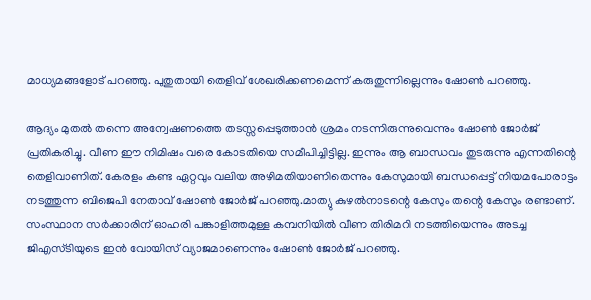മാധ്യമങ്ങളോട് പറഞ്ഞു. പുതുതായി തെളിവ് ശേഖരിക്കണമെന്ന് കരുതുന്നില്ലെന്നും ഷോണ്‍ പറഞ്ഞു.

ആദ്യം മുതല്‍ തന്നെ അന്വേഷണത്തെ തടസ്സപ്പെടുത്താന്‍ ശ്രമം നടന്നിരുന്നുവെന്നും ഷോണ്‍ ജോര്‍ജ് പ്രതികരിച്ചു. വീണ ഈ നിമിഷം വരെ കോടതിയെ സമീപിച്ചിട്ടില്ല. ഇന്നും ആ ബാന്ധവം തുടരുന്നു എന്നതിന്റെ തെളിവാണിത്. കേരളം കണ്ട ഏറ്റവും വലിയ അഴിമതിയാണിതെന്നും കേസുമായി ബന്ധപ്പെട്ട് നിയമപോരാട്ടം നടത്തുന്ന ബിജെപി നേതാവ് ഷോണ്‍ ജോര്‍ജ് പറഞ്ഞു.മാത്യു കുഴല്‍നാടന്റെ കേസും തന്റെ കേസും രണ്ടാണ്. സംസ്ഥാന സര്‍ക്കാരിന് ഓഹരി പങ്കാളിത്തമുള്ള കമ്പനിയില്‍ വീണ തിരിമറി നടത്തിയെന്നും അടച്ച ജിഎസ്ടിയുടെ ഇന്‍ വോയിസ് വ്യാജമാണെന്നും ഷോണ്‍ ജോര്‍ജ് പറഞ്ഞു.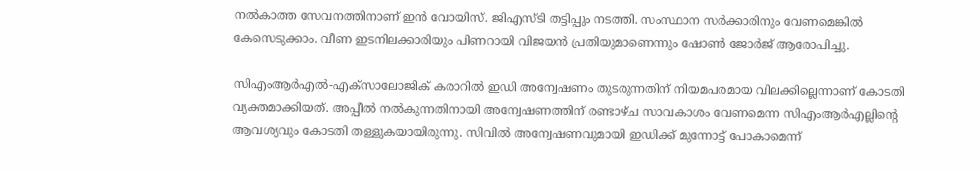നല്‍കാത്ത സേവനത്തിനാണ് ഇന്‍ വോയിസ്. ജിഎസ്ടി തട്ടിപ്പും നടത്തി. സംസ്ഥാന സര്‍ക്കാരിനും വേണമെങ്കില്‍ കേസെടുക്കാം. വീണ ഇടനിലക്കാരിയും പിണറായി വിജയന്‍ പ്രതിയുമാണെന്നും ഷോണ്‍ ജോര്‍ജ് ആരോപിച്ചു.

സിഎംആര്‍എല്‍-എക്സാലോജിക് കരാറില്‍ ഇഡി അന്വേഷണം തുടരുന്നതിന് നിയമപരമായ വിലക്കില്ലെന്നാണ് കോടതി വ്യക്തമാക്കിയത്. അപ്പീല്‍ നല്‍കുന്നതിനായി അന്വേഷണത്തിന് രണ്ടാഴ്ച സാവകാശം വേണമെന്ന സിഎംആര്‍എല്ലിന്റെ ആവശ്യവും കോടതി തള്ളുകയായിരുന്നു. സിവില്‍ അന്വേഷണവുമായി ഇഡിക്ക് മുന്നോട്ട് പോകാമെന്ന്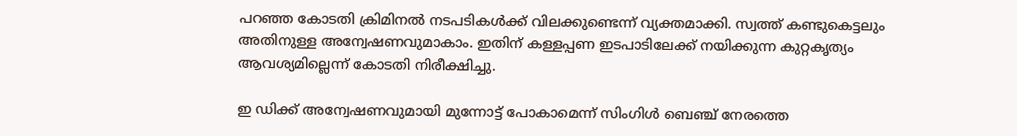പറഞ്ഞ കോടതി ക്രിമിനല്‍ നടപടികള്‍ക്ക് വിലക്കുണ്ടെന്ന് വ്യക്തമാക്കി. സ്വത്ത് കണ്ടുകെട്ടലും അതിനുള്ള അന്വേഷണവുമാകാം. ഇതിന് കള്ളപ്പണ ഇടപാടിലേക്ക് നയിക്കുന്ന കുറ്റകൃത്യം ആവശ്യമില്ലെന്ന് കോടതി നിരീക്ഷിച്ചു.

ഇ ഡിക്ക് അന്വേഷണവുമായി മുന്നോട്ട് പോകാമെന്ന് സിംഗിള്‍ ബെഞ്ച് നേരത്തെ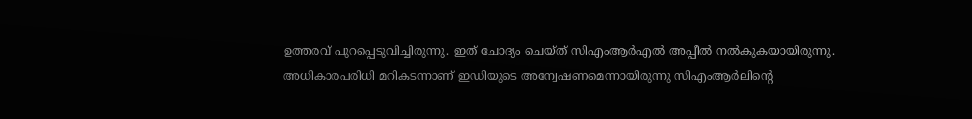ഉത്തരവ് പുറപ്പെടുവിച്ചിരുന്നു. ഇത് ചോദ്യം ചെയ്ത് സിഎംആര്‍എല്‍ അപ്പീല്‍ നല്‍കുകയായിരുന്നു. അധികാരപരിധി മറികടന്നാണ് ഇഡിയുടെ അന്വേഷണമെന്നായിരുന്നു സിഎംആര്‍ലിന്റെ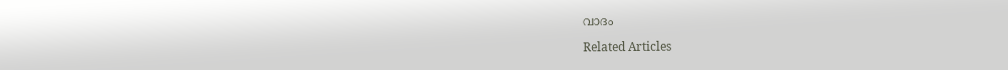വാദം

Related Articles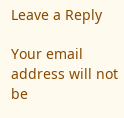Leave a Reply

Your email address will not be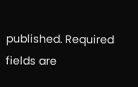published. Required fields are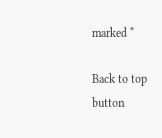marked *

Back to top button